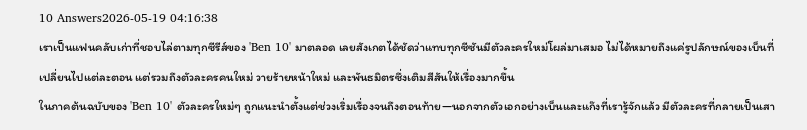10 Answers2026-05-19 04:16:38
เราเป็นแฟนคลับเก่าที่ชอบไล่ตามทุกซีรีส์ของ 'Ben 10' มาตลอด เลยสังเกตได้ชัดว่าแทบทุกซีซันมีตัวละครใหม่โผล่มาเสมอ ไม่ได้หมายถึงแค่รูปลักษณ์ของเบ็นที่เปลี่ยนไปแต่ละตอน แต่รวมถึงตัวละครคนใหม่ วายร้ายหน้าใหม่ และพันธมิตรซึ่งเติมสีสันให้เรื่องมากขึ้น
ในภาคต้นฉบับของ 'Ben 10' ตัวละครใหม่ๆ ถูกแนะนำตั้งแต่ช่วงเริ่มเรื่องจนถึงตอนท้าย—นอกจากตัวเอกอย่างเบ็นและแก๊งที่เรารู้จักแล้ว มีตัวละครที่กลายเป็นเสา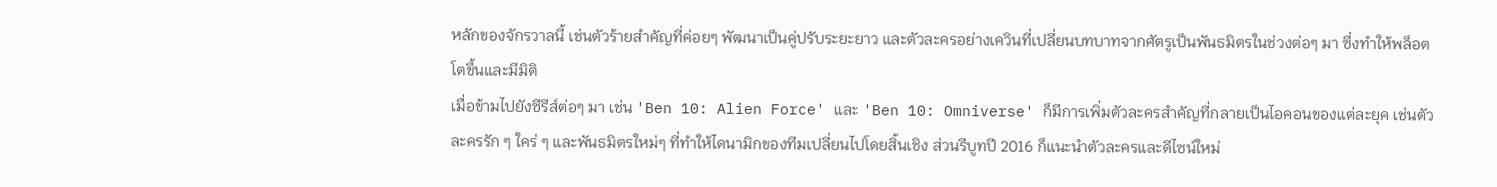หลักของจักรวาลนี้ เช่นตัวร้ายสำคัญที่ค่อยๆ พัฒนาเป็นคู่ปรับระยะยาว และตัวละครอย่างเควินที่เปลี่ยนบทบาทจากศัตรูเป็นพันธมิตรในช่วงต่อๆ มา ซึ่งทำให้พล็อตโตขึ้นและมีมิติ
เมื่อข้ามไปยังซีรีส์ต่อๆ มา เช่น 'Ben 10: Alien Force' และ 'Ben 10: Omniverse' ก็มีการเพิ่มตัวละครสำคัญที่กลายเป็นไอคอนของแต่ละยุค เช่นตัวละครรัก ๆ ใคร่ ๆ และพันธมิตรใหม่ๆ ที่ทำให้ไดนามิกของทีมเปลี่ยนไปโดยสิ้นเชิง ส่วนรีบูทปี 2016 ก็แนะนำตัวละครและดีไซน์ใหม่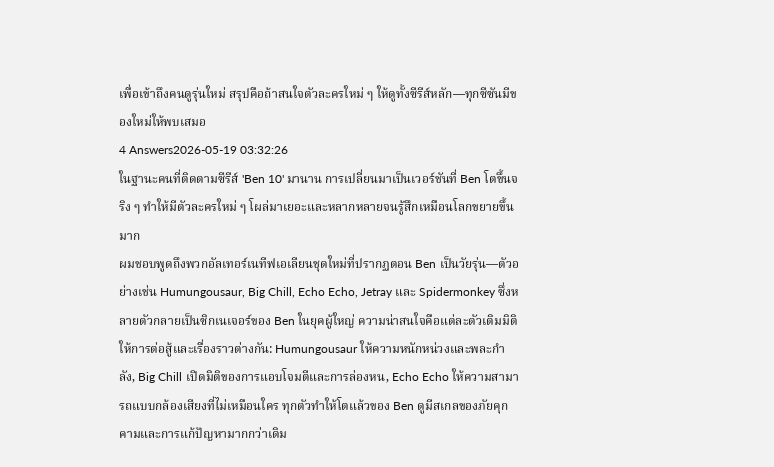เพื่อเข้าถึงคนดูรุ่นใหม่ สรุปคือถ้าสนใจตัวละครใหม่ ๆ ให้ดูทั้งซีรีส์หลัก—ทุกซีซันมีของใหม่ให้พบเสมอ
4 Answers2026-05-19 03:32:26
ในฐานะคนที่ติดตามซีรีส์ 'Ben 10' มานาน การเปลี่ยนมาเป็นเวอร์ชันที่ Ben โตขึ้นจริง ๆ ทำให้มีตัวละครใหม่ ๆ โผล่มาเยอะและหลากหลายจนรู้สึกเหมือนโลกขยายขึ้นมาก
ผมชอบพูดถึงพวกอัลเทอร์เนทีฟเอเลียนชุดใหม่ที่ปรากฏตอน Ben เป็นวัยรุ่น—ตัวอย่างเช่น Humungousaur, Big Chill, Echo Echo, Jetray และ Spidermonkey ซึ่งหลายตัวกลายเป็นซิกเนเจอร์ของ Ben ในยุคผู้ใหญ่ ความน่าสนใจคือแต่ละตัวเติมมิติให้การต่อสู้และเรื่องราวต่างกัน: Humungousaur ให้ความหนักหน่วงและพละกำลัง, Big Chill เปิดมิติของการแอบโจมตีและการล่องหน, Echo Echo ให้ความสามารถแบบกล้องเสียงที่ไม่เหมือนใคร ทุกตัวทำให้โตแล้วของ Ben ดูมีสเกลของภัยคุกคามและการแก้ปัญหามากกว่าเดิม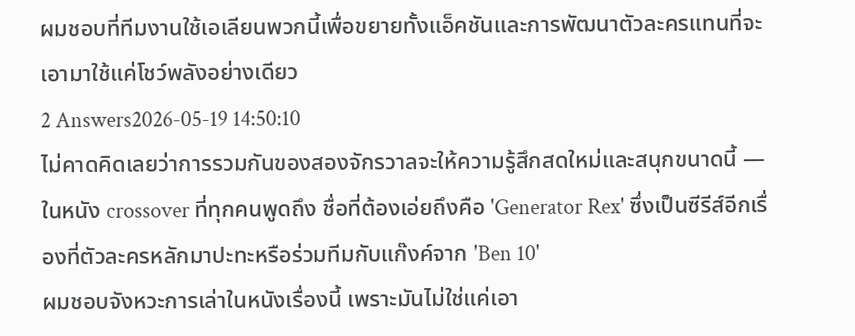ผมชอบที่ทีมงานใช้เอเลียนพวกนี้เพื่อขยายทั้งแอ็คชันและการพัฒนาตัวละครแทนที่จะเอามาใช้แค่โชว์พลังอย่างเดียว
2 Answers2026-05-19 14:50:10
ไม่คาดคิดเลยว่าการรวมกันของสองจักรวาลจะให้ความรู้สึกสดใหม่และสนุกขนาดนี้ — ในหนัง crossover ที่ทุกคนพูดถึง ชื่อที่ต้องเอ่ยถึงคือ 'Generator Rex' ซึ่งเป็นซีรีส์อีกเรื่องที่ตัวละครหลักมาปะทะหรือร่วมทีมกับแก๊งค์จาก 'Ben 10'
ผมชอบจังหวะการเล่าในหนังเรื่องนี้ เพราะมันไม่ใช่แค่เอา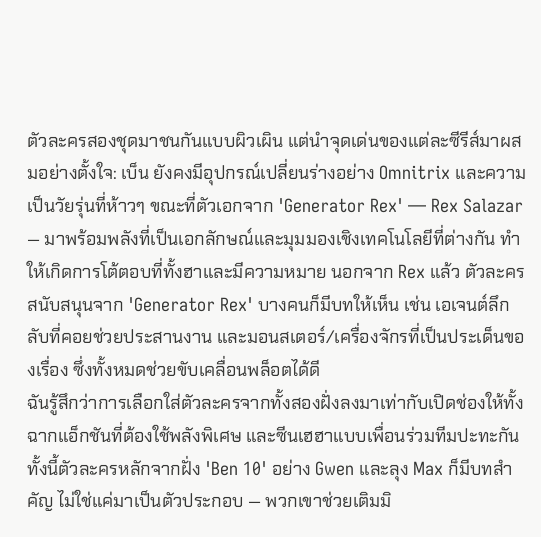ตัวละครสองชุดมาชนกันแบบผิวเผิน แต่นำจุดเด่นของแต่ละซีรีส์มาผสมอย่างตั้งใจ: เบ็น ยังคงมีอุปกรณ์เปลี่ยนร่างอย่าง Omnitrix และความเป็นวัยรุ่นที่ห้าวๆ ขณะที่ตัวเอกจาก 'Generator Rex' — Rex Salazar — มาพร้อมพลังที่เป็นเอกลักษณ์และมุมมองเชิงเทคโนโลยีที่ต่างกัน ทำให้เกิดการโต้ตอบที่ทั้งฮาและมีความหมาย นอกจาก Rex แล้ว ตัวละครสนับสนุนจาก 'Generator Rex' บางคนก็มีบทให้เห็น เช่น เอเจนต์ลึกลับที่คอยช่วยประสานงาน และมอนสเตอร์/เครื่องจักรที่เป็นประเด็นของเรื่อง ซึ่งทั้งหมดช่วยขับเคลื่อนพล็อตได้ดี
ฉันรู้สึกว่าการเลือกใส่ตัวละครจากทั้งสองฝั่งลงมาเท่ากับเปิดช่องให้ทั้งฉากแอ็กชันที่ต้องใช้พลังพิเศษ และซีนเฮฮาแบบเพื่อนร่วมทีมปะทะกัน ทั้งนี้ตัวละครหลักจากฝั่ง 'Ben 10' อย่าง Gwen และลุง Max ก็มีบทสำคัญ ไม่ใช่แค่มาเป็นตัวประกอบ — พวกเขาช่วยเติมมิ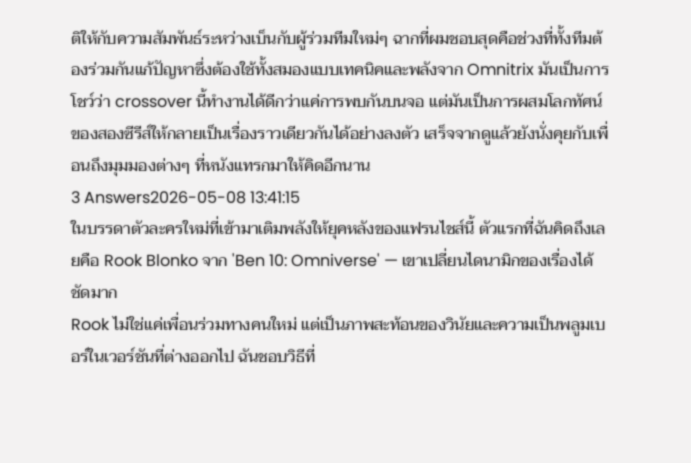ติให้กับความสัมพันธ์ระหว่างเบ็นกับผู้ร่วมทีมใหม่ๆ ฉากที่ผมชอบสุดคือช่วงที่ทั้งทีมต้องร่วมกันแก้ปัญหาซึ่งต้องใช้ทั้งสมองแบบเทคนิคและพลังจาก Omnitrix มันเป็นการโชว์ว่า crossover นี้ทำงานได้ดีกว่าแค่การพบกันบนจอ แต่มันเป็นการผสมโลกทัศน์ของสองซีรีส์ให้กลายเป็นเรื่องราวเดียวกันได้อย่างลงตัว เสร็จจากดูแล้วยังนั่งคุยกับเพื่อนถึงมุมมองต่างๆ ที่หนังแทรกมาให้คิดอีกนาน
3 Answers2026-05-08 13:41:15
ในบรรดาตัวละครใหม่ที่เข้ามาเติมพลังให้ยุคหลังของแฟรนไชส์นี้ ตัวแรกที่ฉันคิดถึงเลยคือ Rook Blonko จาก 'Ben 10: Omniverse' — เขาเปลี่ยนไดนามิกของเรื่องได้ชัดมาก
Rook ไม่ใช่แค่เพื่อนร่วมทางคนใหม่ แต่เป็นภาพสะท้อนของวินัยและความเป็นพลูมเบอร์ในเวอร์ชันที่ต่างออกไป ฉันชอบวิธีที่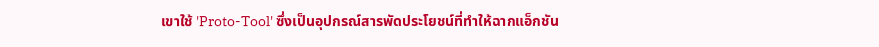เขาใช้ 'Proto-Tool' ซึ่งเป็นอุปกรณ์สารพัดประโยชน์ที่ทำให้ฉากแอ็กชัน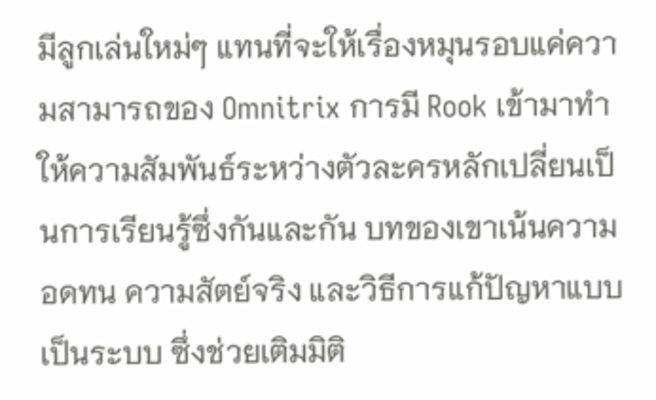มีลูกเล่นใหม่ๆ แทนที่จะให้เรื่องหมุนรอบแค่ความสามารถของ Omnitrix การมี Rook เข้ามาทำให้ความสัมพันธ์ระหว่างตัวละครหลักเปลี่ยนเป็นการเรียนรู้ซึ่งกันและกัน บทของเขาเน้นความอดทน ความสัตย์จริง และวิธีการแก้ปัญหาแบบเป็นระบบ ซึ่งช่วยเติมมิติ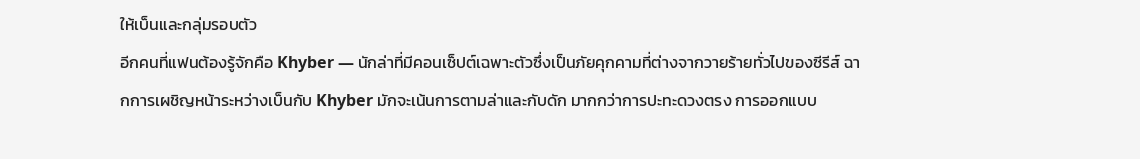ให้เบ็นและกลุ่มรอบตัว
อีกคนที่แฟนต้องรู้จักคือ Khyber — นักล่าที่มีคอนเซ็ปต์เฉพาะตัวซึ่งเป็นภัยคุกคามที่ต่างจากวายร้ายทั่วไปของซีรีส์ ฉากการเผชิญหน้าระหว่างเบ็นกับ Khyber มักจะเน้นการตามล่าและกับดัก มากกว่าการปะทะดวงตรง การออกแบบ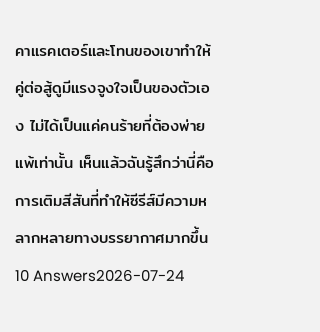คาแรคเตอร์และโทนของเขาทำให้คู่ต่อสู้ดูมีแรงจูงใจเป็นของตัวเอง ไม่ได้เป็นแค่คนร้ายที่ต้องพ่ายแพ้เท่านั้น เห็นแล้วฉันรู้สึกว่านี่คือการเติมสีสันที่ทำให้ซีรีส์มีความหลากหลายทางบรรยากาศมากขึ้น
10 Answers2026-07-24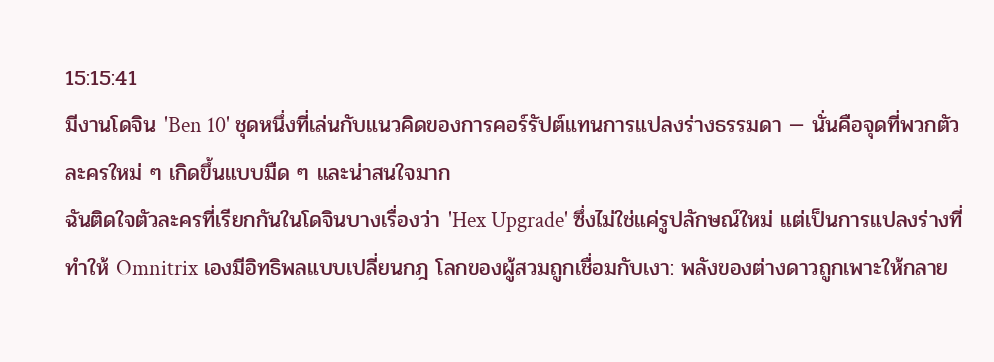15:15:41
มีงานโดจิน 'Ben 10' ชุดหนึ่งที่เล่นกับแนวคิดของการคอร์รัปต์แทนการแปลงร่างธรรมดา — นั่นคือจุดที่พวกตัวละครใหม่ ๆ เกิดขึ้นแบบมืด ๆ และน่าสนใจมาก
ฉันติดใจตัวละครที่เรียกกันในโดจินบางเรื่องว่า 'Hex Upgrade' ซึ่งไม่ใช่แค่รูปลักษณ์ใหม่ แต่เป็นการแปลงร่างที่ทำให้ Omnitrix เองมีอิทธิพลแบบเปลี่ยนกฎ โลกของผู้สวมถูกเชื่อมกับเงา: พลังของต่างดาวถูกเพาะให้กลาย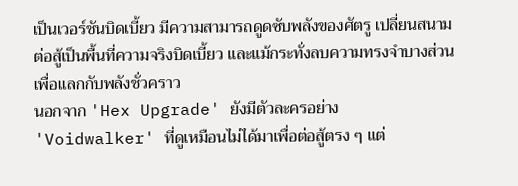เป็นเวอร์ชันบิดเบี้ยว มีความสามารถดูดซับพลังของศัตรู เปลี่ยนสนามต่อสู้เป็นพื้นที่ความจริงบิดเบี้ยว และแม้กระทั่งลบความทรงจำบางส่วนเพื่อแลกกับพลังชั่วคราว
นอกจาก 'Hex Upgrade' ยังมีตัวละครอย่าง 'Voidwalker' ที่ดูเหมือนไม่ได้มาเพื่อต่อสู้ตรง ๆ แต่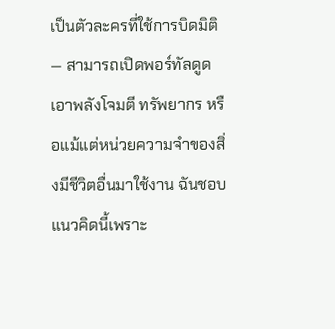เป็นตัวละครที่ใช้การบิดมิติ — สามารถเปิดพอร์ทัลดูดเอาพลังโจมตี ทรัพยากร หรือแม้แต่หน่วยความจำของสิ่งมีชีวิตอื่นมาใช้งาน ฉันชอบแนวคิดนี้เพราะ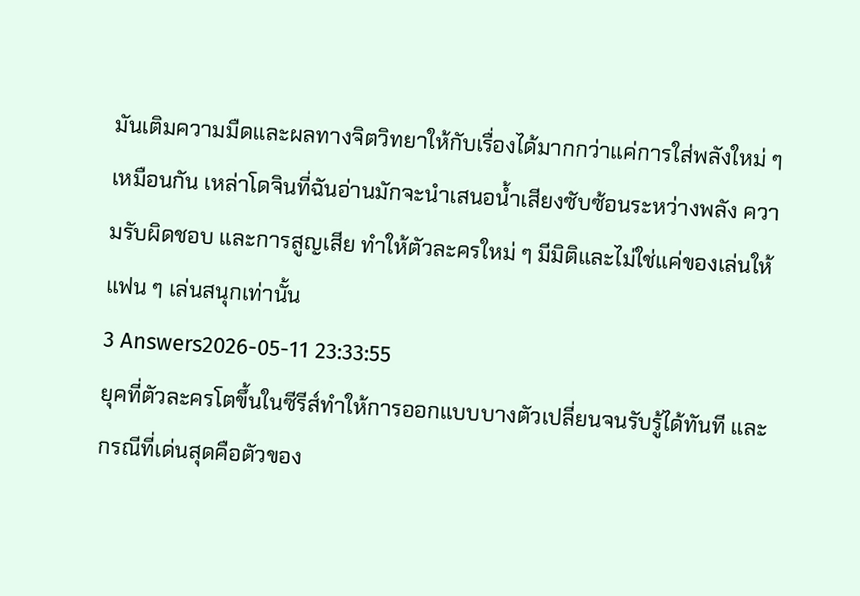มันเติมความมืดและผลทางจิตวิทยาให้กับเรื่องได้มากกว่าแค่การใส่พลังใหม่ ๆ เหมือนกัน เหล่าโดจินที่ฉันอ่านมักจะนำเสนอน้ำเสียงซับซ้อนระหว่างพลัง ความรับผิดชอบ และการสูญเสีย ทำให้ตัวละครใหม่ ๆ มีมิติและไม่ใช่แค่ของเล่นให้แฟน ๆ เล่นสนุกเท่านั้น
3 Answers2026-05-11 23:33:55
ยุคที่ตัวละครโตขึ้นในซีรีส์ทำให้การออกแบบบางตัวเปลี่ยนจนรับรู้ได้ทันที และกรณีที่เด่นสุดคือตัวของ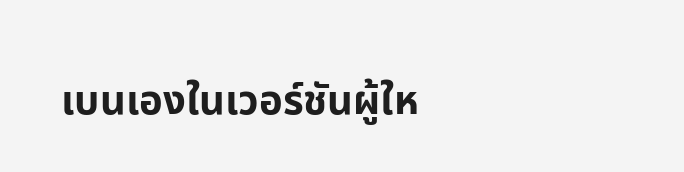เบนเองในเวอร์ชันผู้ให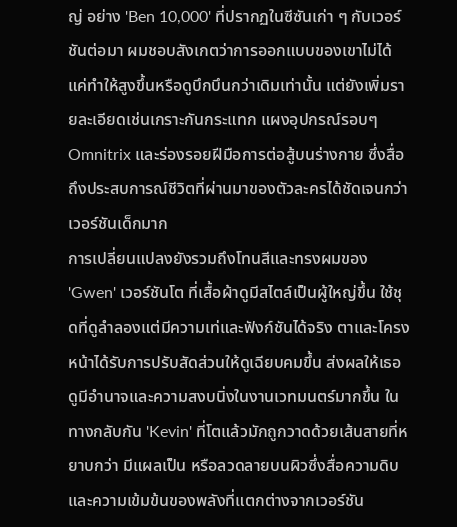ญ่ อย่าง 'Ben 10,000' ที่ปรากฏในซีซันเก่า ๆ กับเวอร์ชันต่อมา ผมชอบสังเกตว่าการออกแบบของเขาไม่ได้แค่ทำให้สูงขึ้นหรือดูบึกบึนกว่าเดิมเท่านั้น แต่ยังเพิ่มรายละเอียดเช่นเกราะกันกระแทก แผงอุปกรณ์รอบๆ Omnitrix และร่องรอยฝีมือการต่อสู้บนร่างกาย ซึ่งสื่อถึงประสบการณ์ชีวิตที่ผ่านมาของตัวละครได้ชัดเจนกว่าเวอร์ชันเด็กมาก
การเปลี่ยนแปลงยังรวมถึงโทนสีและทรงผมของ 'Gwen' เวอร์ชันโต ที่เสื้อผ้าดูมีสไตล์เป็นผู้ใหญ่ขึ้น ใช้ชุดที่ดูลำลองแต่มีความเท่และฟังก์ชันได้จริง ตาและโครงหน้าได้รับการปรับสัดส่วนให้ดูเฉียบคมขึ้น ส่งผลให้เธอดูมีอำนาจและความสงบนิ่งในงานเวทมนตร์มากขึ้น ในทางกลับกัน 'Kevin' ที่โตแล้วมักถูกวาดด้วยเส้นสายที่หยาบกว่า มีแผลเป็น หรือลวดลายบนผิวซึ่งสื่อความดิบและความเข้มข้นของพลังที่แตกต่างจากเวอร์ชัน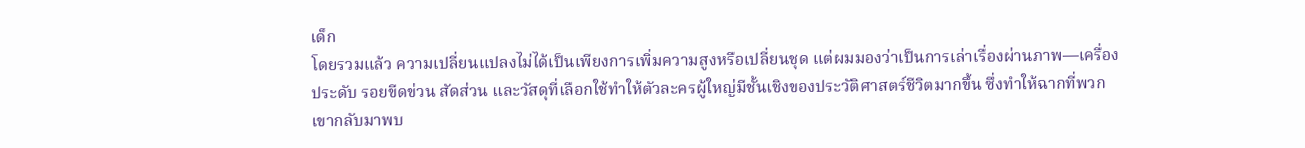เด็ก
โดยรวมแล้ว ความเปลี่ยนแปลงไม่ได้เป็นเพียงการเพิ่มความสูงหรือเปลี่ยนชุด แต่ผมมองว่าเป็นการเล่าเรื่องผ่านภาพ—เครื่องประดับ รอยขีดข่วน สัดส่วน และวัสดุที่เลือกใช้ทำให้ตัวละครผู้ใหญ่มีชั้นเชิงของประวัติศาสตร์ชีวิตมากขึ้น ซึ่งทำให้ฉากที่พวกเขากลับมาพบ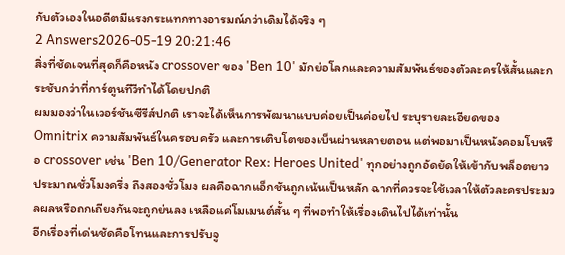กับตัวเองในอดีตมีแรงกระแทกทางอารมณ์กว่าเดิมได้จริง ๆ
2 Answers2026-05-19 20:21:46
สิ่งที่ชัดเจนที่สุดก็คือหนัง crossover ของ 'Ben 10' มักย่อโลกและความสัมพันธ์ของตัวละครให้สั้นและกระชับกว่าที่การ์ตูนทีวีทำได้โดยปกติ
ผมมองว่าในเวอร์ชันซีรีส์ปกติ เราจะได้เห็นการพัฒนาแบบค่อยเป็นค่อยไป ระบุรายละเอียดของ Omnitrix ความสัมพันธ์ในครอบครัว และการเติบโตของเบ็นผ่านหลายตอน แต่พอมาเป็นหนังคอมโบหรือ crossover เช่น 'Ben 10/Generator Rex: Heroes United' ทุกอย่างถูกอัดยัดให้เข้ากับพล็อตยาวประมาณชั่วโมงครึ่ง ถึงสองชั่วโมง ผลคือฉากแอ็กชันถูกเน้นเป็นหลัก ฉากที่ควรจะใช้เวลาให้ตัวละครประมวลผลหรือถกเถียงกันจะถูกย่นลง เหลือแค่โมเมนต์สั้น ๆ ที่พอทำให้เรื่องเดินไปได้เท่านั้น
อีกเรื่องที่เด่นชัดคือโทนและการปรับจู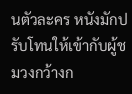นตัวละคร หนังมักปรับโทนให้เข้ากับผู้ชมวงกว้างก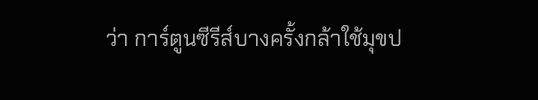ว่า การ์ตูนซีรีส์บางครั้งกล้าใช้มุขป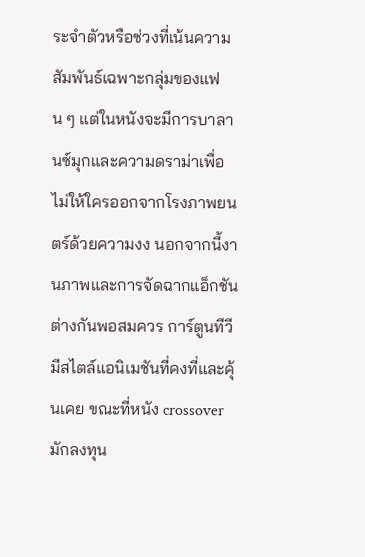ระจำตัวหรือช่วงที่เน้นความสัมพันธ์เฉพาะกลุ่มของแฟน ๆ แต่ในหนังจะมีการบาลานซ์มุกและความดราม่าเพื่อไม่ให้ใครออกจากโรงภาพยนตร์ด้วยความงง นอกจากนี้งานภาพและการจัดฉากแอ็กชันต่างกันพอสมควร การ์ตูนทีวีมีสไตล์แอนิเมชันที่คงที่และคุ้นเคย ขณะที่หนัง crossover มักลงทุน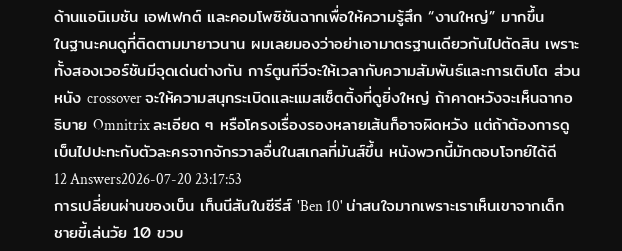ด้านแอนิเมชัน เอฟเฟกต์ และคอมโพซิชันฉากเพื่อให้ความรู้สึก “งานใหญ่” มากขึ้น
ในฐานะคนดูที่ติดตามมายาวนาน ผมเลยมองว่าอย่าเอามาตรฐานเดียวกันไปตัดสิน เพราะทั้งสองเวอร์ชันมีจุดเด่นต่างกัน การ์ตูนทีวีจะให้เวลากับความสัมพันธ์และการเติบโต ส่วนหนัง crossover จะให้ความสนุกระเบิดและแมสเซ็ตติ้งที่ดูยิ่งใหญ่ ถ้าคาดหวังจะเห็นฉากอธิบาย Omnitrix ละเอียด ๆ หรือโครงเรื่องรองหลายเส้นก็อาจผิดหวัง แต่ถ้าต้องการดูเบ็นไปปะทะกับตัวละครจากจักรวาลอื่นในสเกลที่มันส์ขึ้น หนังพวกนี้มักตอบโจทย์ได้ดี
12 Answers2026-07-20 23:17:53
การเปลี่ยนผ่านของเบ็น เท็นนีสันในซีรีส์ 'Ben 10' น่าสนใจมากเพราะเราเห็นเขาจากเด็กชายขี้เล่นวัย 10 ขวบ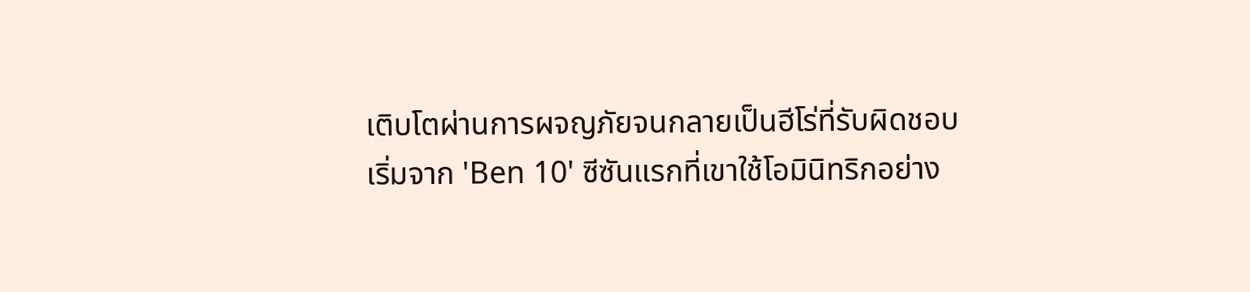เติบโตผ่านการผจญภัยจนกลายเป็นฮีโร่ที่รับผิดชอบ
เริ่มจาก 'Ben 10' ซีซันแรกที่เขาใช้โอมินิทริกอย่าง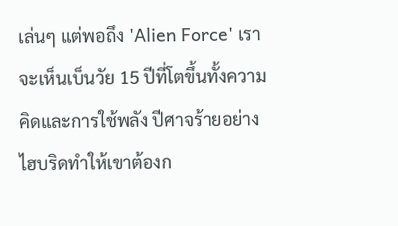เล่นๆ แต่พอถึง 'Alien Force' เราจะเห็นเบ็นวัย 15 ปีที่โตขึ้นทั้งความคิดและการใช้พลัง ปีศาจร้ายอย่างไฮบริดทำให้เขาต้องก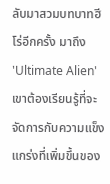ลับมาสวมบทบาทฮีโร่อีกครั้ง มาถึง 'Ultimate Alien' เขาต้องเรียนรู้ที่จะจัดการกับความแข็งแกร่งที่เพิ่มขึ้นของ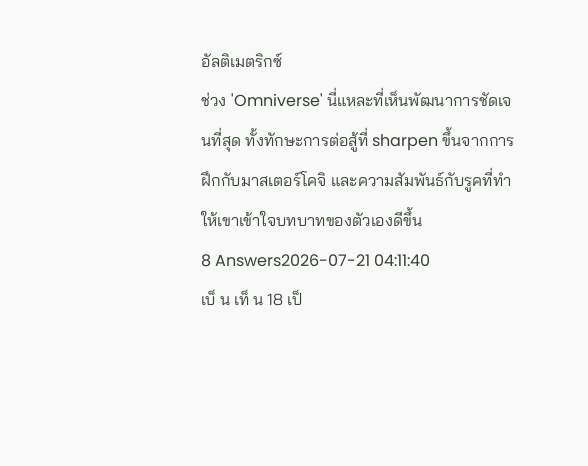อัลติเมตริกซ์
ช่วง 'Omniverse' นี่แหละที่เห็นพัฒนาการชัดเจนที่สุด ทั้งทักษะการต่อสู้ที่ sharpen ขึ้นจากการฝึกกับมาสเตอร์โคจิ และความสัมพันธ์กับรูคที่ทำให้เขาเข้าใจบทบาทของตัวเองดีขึ้น
8 Answers2026-07-21 04:11:40
เบ็ น เท็ น 18 เป็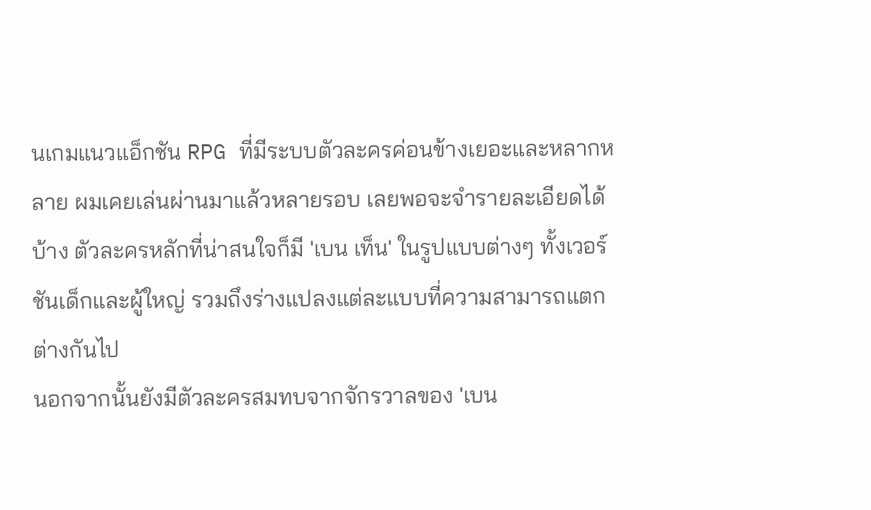นเกมแนวแอ็กชัน RPG ที่มีระบบตัวละครค่อนข้างเยอะและหลากหลาย ผมเคยเล่นผ่านมาแล้วหลายรอบ เลยพอจะจำรายละเอียดได้บ้าง ตัวละครหลักที่น่าสนใจก็มี 'เบน เท็น' ในรูปแบบต่างๆ ทั้งเวอร์ชันเด็กและผู้ใหญ่ รวมถึงร่างแปลงแต่ละแบบที่ความสามารถแตกต่างกันไป
นอกจากนั้นยังมีตัวละครสมทบจากจักรวาลของ 'เบน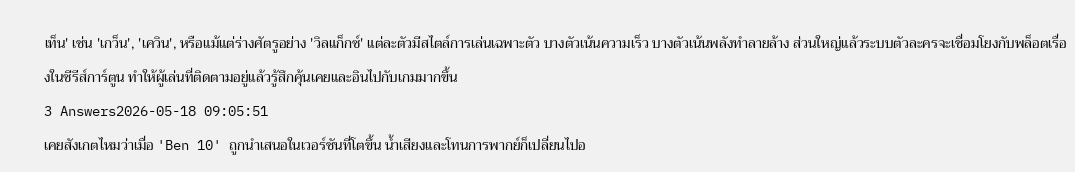เท็น' เช่น 'เกว็น', 'เควิน', หรือแม้แต่ร่างศัตรูอย่าง 'วิลแก็กซ์' แต่ละตัวมีสไตล์การเล่นเฉพาะตัว บางตัวเน้นความเร็ว บางตัวเน้นพลังทำลายล้าง ส่วนใหญ่แล้วระบบตัวละครจะเชื่อมโยงกับพล็อตเรื่องในซีรีส์การ์ตูน ทำให้ผู้เล่นที่ติดตามอยู่แล้วรู้สึกคุ้นเคยและอินไปกับเกมมากขึ้น
3 Answers2026-05-18 09:05:51
เคยสังเกตไหมว่าเมื่อ 'Ben 10' ถูกนำเสนอในเวอร์ชันที่โตขึ้น น้ำเสียงและโทนการพากย์ก็เปลี่ยนไปอ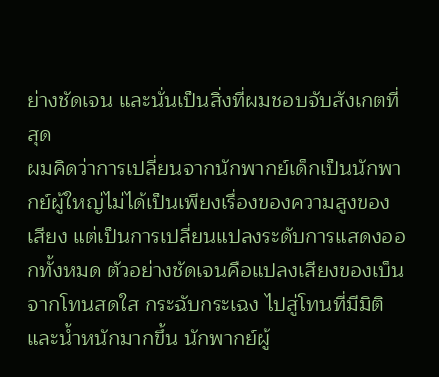ย่างชัดเจน และนั่นเป็นสิ่งที่ผมชอบจับสังเกตที่สุด
ผมคิดว่าการเปลี่ยนจากนักพากย์เด็กเป็นนักพากย์ผู้ใหญ่ไม่ได้เป็นเพียงเรื่องของความสูงของเสียง แต่เป็นการเปลี่ยนแปลงระดับการแสดงออกทั้งหมด ตัวอย่างชัดเจนคือแปลงเสียงของเบ็นจากโทนสดใส กระฉับกระเฉง ไปสู่โทนที่มีมิติและน้ำหนักมากขึ้น นักพากย์ผู้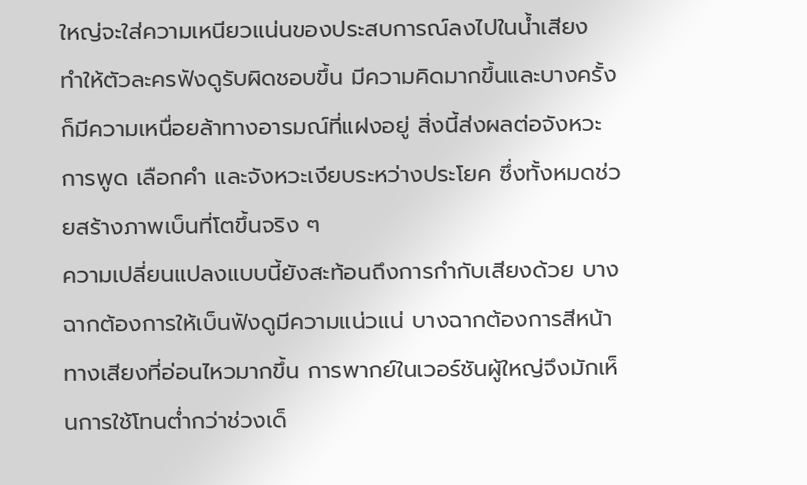ใหญ่จะใส่ความเหนียวแน่นของประสบการณ์ลงไปในน้ำเสียง ทำให้ตัวละครฟังดูรับผิดชอบขึ้น มีความคิดมากขึ้นและบางครั้งก็มีความเหนื่อยล้าทางอารมณ์ที่แฝงอยู่ สิ่งนี้ส่งผลต่อจังหวะการพูด เลือกคำ และจังหวะเงียบระหว่างประโยค ซึ่งทั้งหมดช่วยสร้างภาพเบ็นที่โตขึ้นจริง ๆ
ความเปลี่ยนแปลงแบบนี้ยังสะท้อนถึงการกำกับเสียงด้วย บางฉากต้องการให้เบ็นฟังดูมีความแน่วแน่ บางฉากต้องการสีหน้าทางเสียงที่อ่อนไหวมากขึ้น การพากย์ในเวอร์ชันผู้ใหญ่จึงมักเห็นการใช้โทนต่ำกว่าช่วงเด็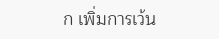ก เพิ่มการเว้น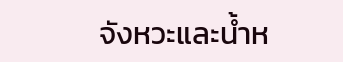จังหวะและน้ำห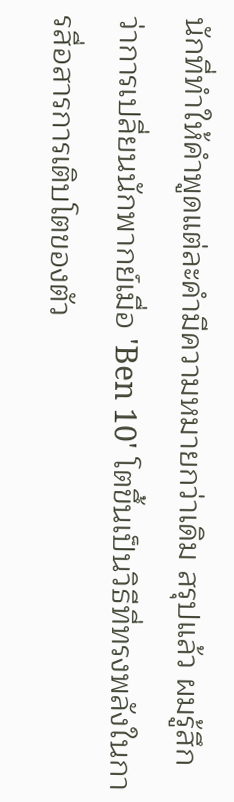นักที่ทำให้คำพูดแต่ละคำมีความหมายกว่าเดิม สรุปแล้ว ผมรู้สึกว่าการเปลี่ยนนักพากย์เมื่อ 'Ben 10' โตขึ้นเป็นวิธีที่ทรงพลังในการสื่อสารการเติบโตของตัว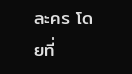ละคร โดยที่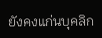ยังคงแก่นบุคลิก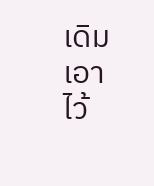เดิมเอาไว้